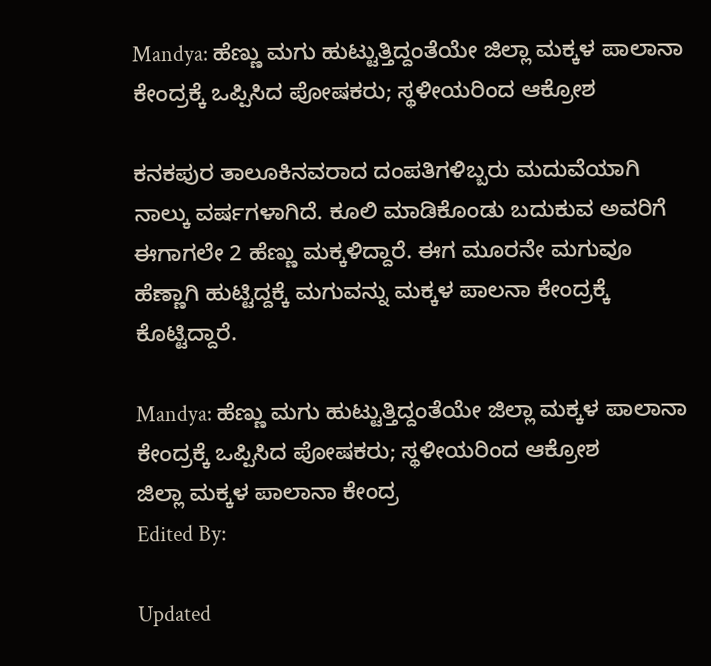Mandya: ಹೆಣ್ಣು ಮಗು ಹುಟ್ಟುತ್ತಿದ್ದಂತೆಯೇ ಜಿಲ್ಲಾ ಮಕ್ಕಳ ಪಾಲಾನಾ ಕೇಂದ್ರಕ್ಕೆ ಒಪ್ಪಿಸಿದ ಪೋಷಕರು; ಸ್ಥಳೀಯರಿಂದ ಆಕ್ರೋಶ

ಕನಕಪುರ ತಾಲೂಕಿನವರಾದ ದಂಪತಿಗಳಿಬ್ಬರು ಮದುವೆಯಾಗಿ ನಾಲ್ಕು ವರ್ಷಗಳಾಗಿದೆ. ಕೂಲಿ ಮಾಡಿಕೊಂಡು ಬದುಕುವ ಅವರಿಗೆ ಈಗಾಗಲೇ 2 ಹೆಣ್ಣು ಮಕ್ಕಳಿದ್ದಾರೆ. ಈಗ ಮೂರನೇ ಮಗುವೂ ಹೆಣ್ಣಾಗಿ ಹುಟ್ಟಿದ್ದಕ್ಕೆ ಮಗುವನ್ನು ಮಕ್ಕಳ ಪಾಲನಾ ಕೇಂದ್ರಕ್ಕೆ ಕೊಟ್ಟಿದ್ದಾರೆ.

Mandya: ಹೆಣ್ಣು ಮಗು ಹುಟ್ಟುತ್ತಿದ್ದಂತೆಯೇ ಜಿಲ್ಲಾ ಮಕ್ಕಳ ಪಾಲಾನಾ ಕೇಂದ್ರಕ್ಕೆ ಒಪ್ಪಿಸಿದ ಪೋಷಕರು; ಸ್ಥಳೀಯರಿಂದ ಆಕ್ರೋಶ
ಜಿಲ್ಲಾ ಮಕ್ಕಳ ಪಾಲಾನಾ ಕೇಂದ್ರ
Edited By:

Updated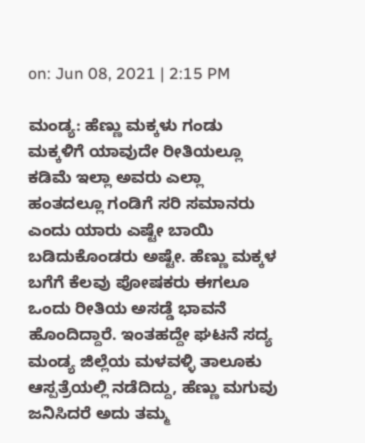on: Jun 08, 2021 | 2:15 PM

ಮಂಡ್ಯ: ಹೆಣ್ಣು ಮಕ್ಕಳು ಗಂಡು ಮಕ್ಕಳಿಗೆ ಯಾವುದೇ ರೀತಿಯಲ್ಲೂ ಕಡಿಮೆ ಇಲ್ಲಾ ಅವರು ಎಲ್ಲಾ ಹಂತದಲ್ಲೂ ಗಂಡಿಗೆ ಸರಿ ಸಮಾನರು ಎಂದು ಯಾರು ಎಷ್ಟೇ ಬಾಯಿ ಬಡಿದುಕೊಂಡರು ಅಷ್ಟೇ. ಹೆಣ್ಣು ಮಕ್ಕಳ ಬಗೆಗೆ ಕೆಲವು ಪೋಷಕರು ಈಗಲೂ ಒಂದು ರೀತಿಯ ಅಸಡ್ಡೆ ಭಾವನೆ ಹೊಂದಿದ್ದಾರೆ. ಇಂತಹದ್ದೇ ಘಟನೆ ಸದ್ಯ ಮಂಡ್ಯ ಜಿಲ್ಲೆಯ ಮಳವಳ್ಳಿ ತಾಲೂಕು ಆಸ್ಪತ್ರೆಯಲ್ಲಿ ನಡೆದಿದ್ದು, ಹೆಣ್ಣು ಮಗುವು ಜನಿಸಿದರೆ ಅದು ತಮ್ಮ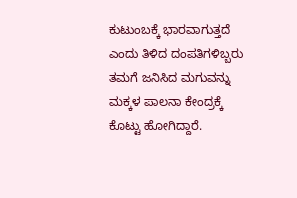ಕುಟುಂಬಕ್ಕೆ ಭಾರವಾಗುತ್ತದೆ ಎಂದು ತಿಳಿದ ದಂಪತಿಗಳಿಬ್ಬರು ತಮಗೆ ಜನಿಸಿದ ಮಗುವನ್ನು ಮಕ್ಕಳ ಪಾಲನಾ ಕೇಂದ್ರಕ್ಕೆ ಕೊಟ್ಟು ಹೋಗಿದ್ದಾರೆ.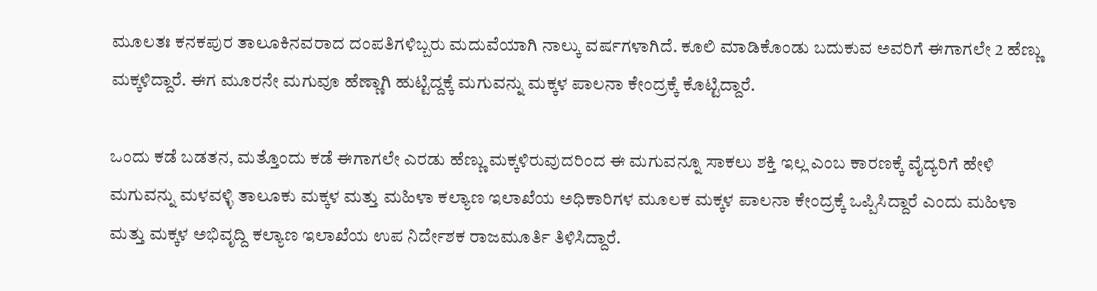ಮೂಲತಃ ಕನಕಪುರ ತಾಲೂಕಿನವರಾದ ದಂಪತಿಗಳಿಬ್ಬರು ಮದುವೆಯಾಗಿ ನಾಲ್ಕು ವರ್ಷಗಳಾಗಿದೆ. ಕೂಲಿ ಮಾಡಿಕೊಂಡು ಬದುಕುವ ಅವರಿಗೆ ಈಗಾಗಲೇ 2 ಹೆಣ್ಣು ಮಕ್ಕಳಿದ್ದಾರೆ. ಈಗ ಮೂರನೇ ಮಗುವೂ ಹೆಣ್ಣಾಗಿ ಹುಟ್ಟಿದ್ದಕ್ಕೆ ಮಗುವನ್ನು ಮಕ್ಕಳ ಪಾಲನಾ ಕೇಂದ್ರಕ್ಕೆ ಕೊಟ್ಟಿದ್ದಾರೆ.

ಒಂದು ಕಡೆ ಬಡತನ, ಮತ್ತೊಂದು ಕಡೆ ಈಗಾಗಲೇ ಎರಡು ಹೆಣ್ಣು ಮಕ್ಕಳಿರುವುದರಿಂದ ಈ ಮಗುವನ್ನೂ ಸಾಕಲು ಶಕ್ತಿ ಇಲ್ಲ ಎಂಬ ಕಾರಣಕ್ಕೆ ವೈದ್ಯರಿಗೆ ಹೇಳಿ ಮಗುವನ್ನು ಮಳವಳ್ಳಿ ತಾಲೂಕು ಮಕ್ಕಳ ಮತ್ತು ಮಹಿಳಾ ಕಲ್ಯಾಣ ಇಲಾಖೆಯ ಅಧಿಕಾರಿಗಳ ಮೂಲಕ ಮಕ್ಕಳ ಪಾಲನಾ ಕೇಂದ್ರಕ್ಕೆ ಒಪ್ಪಿಸಿದ್ದಾರೆ ಎಂದು ಮಹಿಳಾ ಮತ್ತು ಮಕ್ಕಳ ಅಭಿವೃದ್ದಿ ಕಲ್ಯಾಣ ಇಲಾಖೆಯ ಉಪ ನಿರ್ದೇಶಕ ರಾಜಮೂರ್ತಿ ತಿಳಿಸಿದ್ದಾರೆ.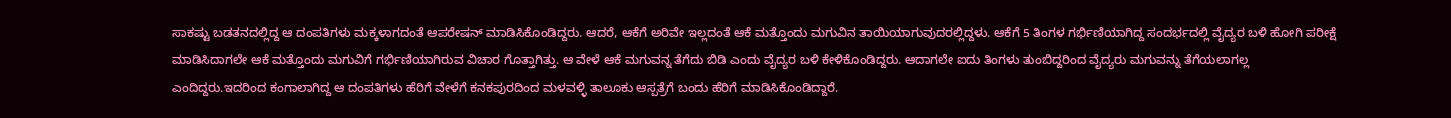ಸಾಕಷ್ಟು ಬಡತನದಲ್ಲಿದ್ದ ಆ ದಂಪತಿಗಳು ಮಕ್ಕಳಾಗದಂತೆ ಆಪರೇಷನ್ ಮಾಡಿಸಿಕೊಂಡಿದ್ದರು. ಆದರೆ, ಆಕೆಗೆ ಅರಿವೇ ಇಲ್ಲದಂತೆ ಆಕೆ ಮತ್ತೊಂದು ಮಗುವಿನ ತಾಯಿಯಾಗುವುದರಲ್ಲಿದ್ದಳು. ಆಕೆಗೆ 5 ತಿಂಗಳ ಗರ್ಭಿಣಿಯಾಗಿದ್ದ ಸಂದರ್ಭದಲ್ಲಿ ವೈದ್ಯರ ಬಳಿ ಹೋಗಿ ಪರೀಕ್ಷೆ ಮಾಡಿಸಿದಾಗಲೇ ಆಕೆ ಮತ್ತೊಂದು ಮಗುವಿಗೆ ಗರ್ಭಿಣಿಯಾಗಿರುವ ವಿಚಾರ ಗೊತ್ತಾಗಿತ್ತು. ಆ ವೇಳೆ ಆಕೆ ಮಗುವನ್ನ ತೆಗೆದು ಬಿಡಿ ಎಂದು ವೈದ್ಯರ ಬಳಿ ಕೇಳಿಕೊಂಡಿದ್ದರು. ಆದಾಗಲೇ ಐದು ತಿಂಗಳು ತುಂಬಿದ್ದರಿಂದ ವೈದ್ಯರು ಮಗುವನ್ನು ತೆಗೆಯಲಾಗಲ್ಲ ಎಂದಿದ್ದರು.ಇದರಿಂದ ಕಂಗಾಲಾಗಿದ್ದ ಆ ದಂಪತಿಗಳು ಹೆರಿಗೆ ವೇಳೆಗೆ ಕನಕಪುರದಿಂದ ಮಳವಳ್ಳಿ ತಾಲೂಕು ಆಸ್ಪತ್ರೆಗೆ ಬಂದು ಹೆರಿಗೆ ಮಾಡಿಸಿಕೊಂಡಿದ್ದಾರೆ.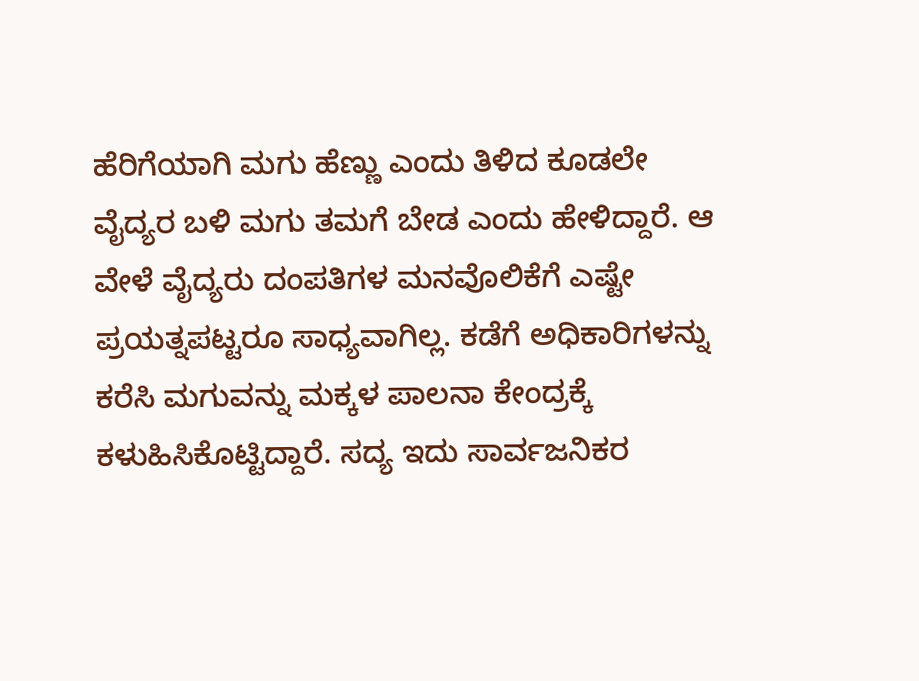ಹೆರಿಗೆಯಾಗಿ ಮಗು ಹೆಣ್ಣು ಎಂದು ತಿಳಿದ ಕೂಡಲೇ ವೈದ್ಯರ ಬಳಿ ಮಗು ತಮಗೆ ಬೇಡ ಎಂದು ಹೇಳಿದ್ದಾರೆ. ಆ ವೇಳೆ ವೈದ್ಯರು ದಂಪತಿಗಳ ಮನವೊಲಿಕೆಗೆ ಎಷ್ಟೇ ಪ್ರಯತ್ನಪಟ್ಟರೂ ಸಾಧ್ಯವಾಗಿಲ್ಲ. ಕಡೆಗೆ ಅಧಿಕಾರಿಗಳನ್ನು ಕರೆಸಿ ಮಗುವನ್ನು ಮಕ್ಕಳ ಪಾಲನಾ ಕೇಂದ್ರಕ್ಕೆ ಕಳುಹಿಸಿಕೊಟ್ಟಿದ್ದಾರೆ. ಸದ್ಯ ಇದು ಸಾರ್ವಜನಿಕರ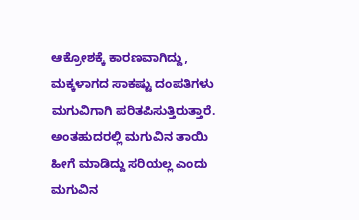ಆಕ್ರೋಶಕ್ಕೆ ಕಾರಣವಾಗಿದ್ದು, ಮಕ್ಕಳಾಗದ ಸಾಕಷ್ಟು ದಂಪತಿಗಳು ಮಗುವಿಗಾಗಿ ಪರಿತಪಿಸುತ್ತಿರುತ್ತಾರೆ. ಅಂತಹುದರಲ್ಲಿ ಮಗುವಿನ ತಾಯಿ ಹೀಗೆ ಮಾಡಿದ್ದು ಸರಿಯಲ್ಲ ಎಂದು ಮಗುವಿನ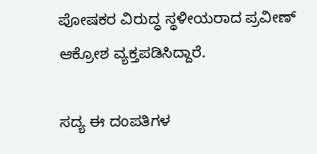ಪೋಷಕರ ವಿರುದ್ಧ ಸ್ಥಳೀಯರಾದ ಪ್ರವೀಣ್ ಆಕ್ರೋಶ ವ್ಯಕ್ತಪಡಿಸಿದ್ದಾರೆ.

ಸದ್ಯ ಈ ದಂಪತಿಗಳ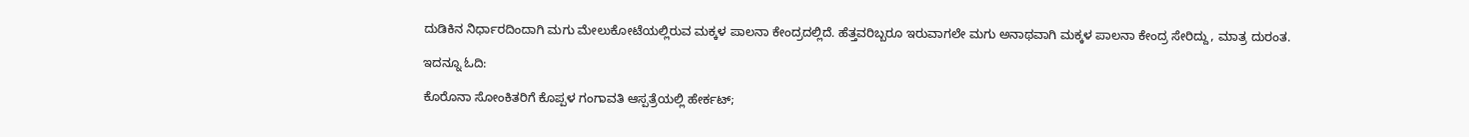ದುಡಿಕಿನ ನಿರ್ಧಾರದಿಂದಾಗಿ ಮಗು ಮೇಲುಕೋಟೆಯಲ್ಲಿರುವ ಮಕ್ಕಳ ಪಾಲನಾ ಕೇಂದ್ರದಲ್ಲಿದೆ. ಹೆತ್ತವರಿಬ್ಬರೂ ಇರುವಾಗಲೇ ಮಗು ಅನಾಥವಾಗಿ ಮಕ್ಕಳ ಪಾಲನಾ ಕೇಂದ್ರ ಸೇರಿದ್ದು, ಮಾತ್ರ ದುರಂತ.

ಇದನ್ನೂ ಓದಿ:

ಕೊರೊನಾ ಸೋಂಕಿತರಿಗೆ ಕೊಪ್ಪಳ ಗಂಗಾವತಿ ಆಸ್ಪತ್ರೆಯಲ್ಲಿ ಹೇರ್ಕಟ್;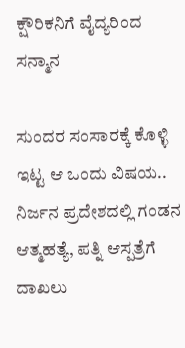ಕ್ಷೌರಿಕನಿಗೆ ವೈದ್ಯರಿಂದ ಸನ್ಮಾನ

ಸುಂದರ ಸಂಸಾರಕ್ಕೆ ಕೊಳ್ಳಿ ಇಟ್ಟ ಆ ಒಂದು ವಿಷಯ.. ನಿರ್ಜನ ಪ್ರದೇಶದಲ್ಲಿ ಗಂಡನ ಆತ್ಮಹತ್ಯೆ, ಪತ್ನಿ ಆಸ್ಪತ್ರೆಗೆ ದಾಖಲು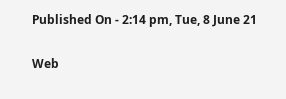Published On - 2:14 pm, Tue, 8 June 21

Web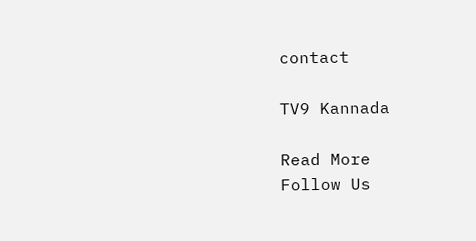contact

TV9 Kannada

Read More
Follow Us